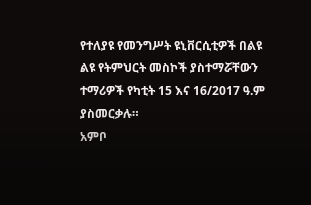የተለያዩ የመንግሥት ዩኒቨርሲቲዎች በልዩ ልዩ የትምህርት መስኮች ያስተማሯቸውን ተማሪዎች የካቲት 15 እና 16/2017 ዓ.ም ያስመርቃሉ።
አምቦ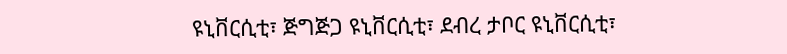ዩኒቨርሲቲ፣ ጅግጅጋ ዩኒቨርሲቲ፣ ደብረ ታቦር ዩኒቨርሲቲ፣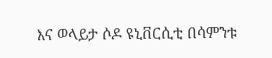እና ወላይታ ሶዶ ዩኒቨርሲቲ በሳምንቱ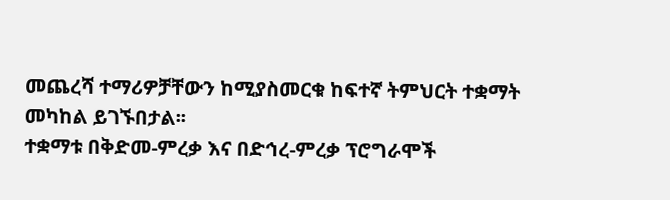መጨረሻ ተማሪዎቻቸውን ከሚያስመርቁ ከፍተኛ ትምህርት ተቋማት መካከል ይገኙበታል፡፡
ተቋማቱ በቅድመ-ምረቃ እና በድኅረ-ምረቃ ፕሮግራሞች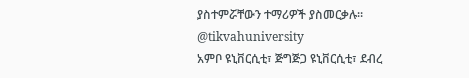ያስተምሯቸውን ተማሪዎች ያስመርቃሉ።
@tikvahuniversity
አምቦ ዩኒቨርሲቲ፣ ጅግጅጋ ዩኒቨርሲቲ፣ ደብረ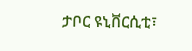ታቦር ዩኒቨርሲቲ፣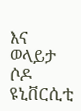እና ወላይታ ሶዶ ዩኒቨርሲቲ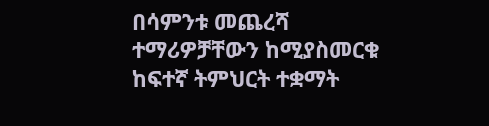በሳምንቱ መጨረሻ ተማሪዎቻቸውን ከሚያስመርቁ ከፍተኛ ትምህርት ተቋማት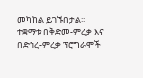መካከል ይገኙበታል፡፡
ተቋማቱ በቅድመ-ምረቃ እና በድኅረ-ምረቃ ፕሮግራሞች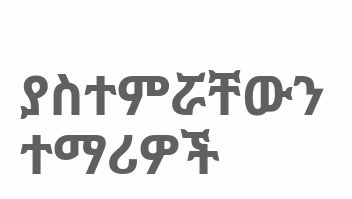ያስተምሯቸውን ተማሪዎች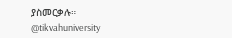ያስመርቃሉ።
@tikvahuniversity